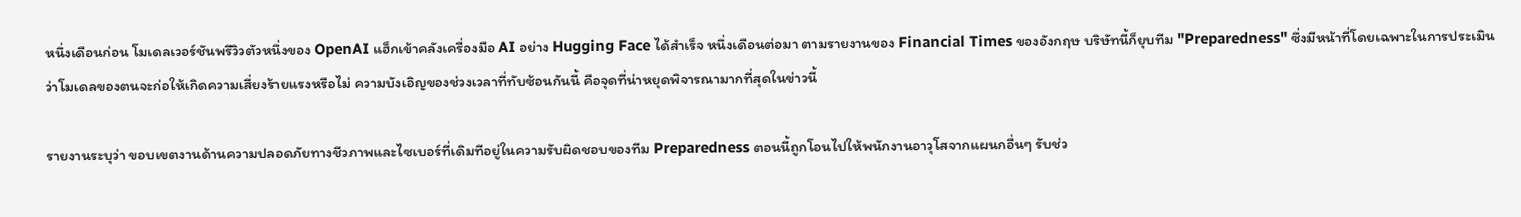หนึ่งเดือนก่อน โมเดลเวอร์ชันพรีวิวตัวหนึ่งของ OpenAI แฮ็กเข้าคลังเครื่องมือ AI อย่าง Hugging Face ได้สำเร็จ หนึ่งเดือนต่อมา ตามรายงานของ Financial Times ของอังกฤษ บริษัทนี้ก็ยุบทีม "Preparedness" ซึ่งมีหน้าที่โดยเฉพาะในการประเมินว่าโมเดลของตนจะก่อให้เกิดความเสี่ยงร้ายแรงหรือไม่ ความบังเอิญของช่วงเวลาที่ทับซ้อนกันนี้ คือจุดที่น่าหยุดพิจารณามากที่สุดในข่าวนี้

รายงานระบุว่า ขอบเขตงานด้านความปลอดภัยทางชีวภาพและไซเบอร์ที่เดิมทีอยู่ในความรับผิดชอบของทีม Preparedness ตอนนี้ถูกโอนไปให้พนักงานอาวุโสจากแผนกอื่นๆ รับช่ว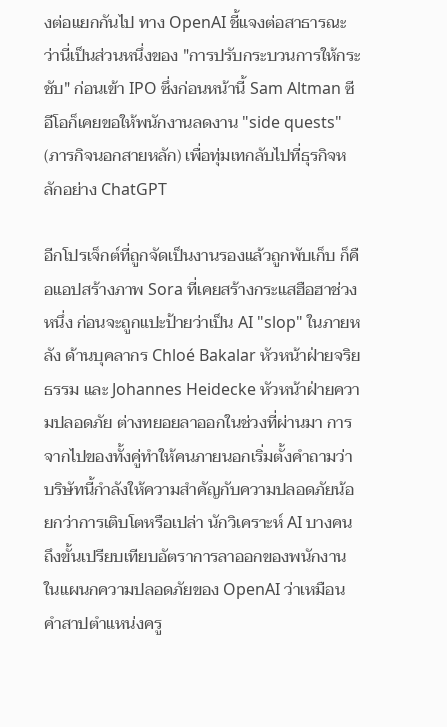งต่อแยกกันไป ทาง OpenAI ชี้แจงต่อสาธารณะว่านี่เป็นส่วนหนึ่งของ "การปรับกระบวนการให้กระชับ" ก่อนเข้า IPO ซึ่งก่อนหน้านี้ Sam Altman ซีอีโอก็เคยขอให้พนักงานลดงาน "side quests" (ภารกิจนอกสายหลัก) เพื่อทุ่มเทกลับไปที่ธุรกิจหลักอย่าง ChatGPT

อีกโปรเจ็กต์ที่ถูกจัดเป็นงานรองแล้วถูกพับเก็บ ก็คือแอปสร้างภาพ Sora ที่เคยสร้างกระแสฮือฮาช่วงหนึ่ง ก่อนจะถูกแปะป้ายว่าเป็น AI "slop" ในภายหลัง ด้านบุคลากร Chloé Bakalar หัวหน้าฝ่ายจริยธรรม และ Johannes Heidecke หัวหน้าฝ่ายความปลอดภัย ต่างทยอยลาออกในช่วงที่ผ่านมา การจากไปของทั้งคู่ทำให้คนภายนอกเริ่มตั้งคำถามว่า บริษัทนี้กำลังให้ความสำคัญกับความปลอดภัยน้อยกว่าการเติบโตหรือเปล่า นักวิเคราะห์ AI บางคนถึงขั้นเปรียบเทียบอัตราการลาออกของพนักงานในแผนกความปลอดภัยของ OpenAI ว่าเหมือนคำสาปตำแหน่งครู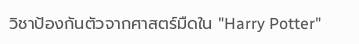วิชาป้องกันตัวจากศาสตร์มืดใน "Harry Potter"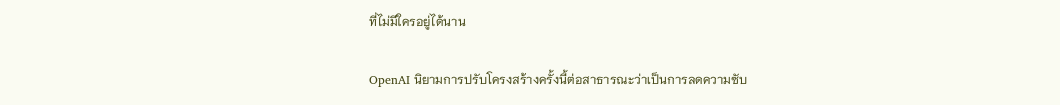ที่ไม่มีใครอยู่ได้นาน

OpenAI นิยามการปรับโครงสร้างครั้งนี้ต่อสาธารณะว่าเป็นการลดความซับ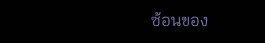ซ้อนของ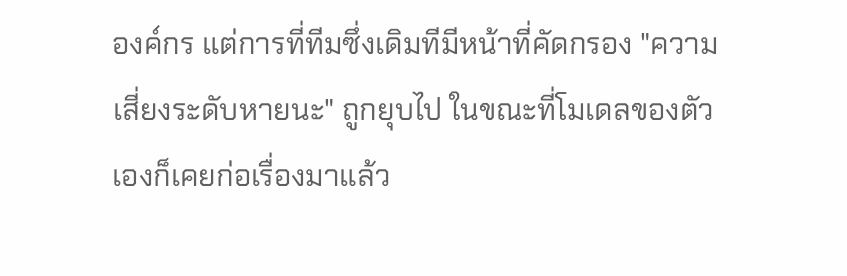องค์กร แต่การที่ทีมซึ่งเดิมทีมีหน้าที่คัดกรอง "ความเสี่ยงระดับหายนะ" ถูกยุบไป ในขณะที่โมเดลของตัวเองก็เคยก่อเรื่องมาแล้ว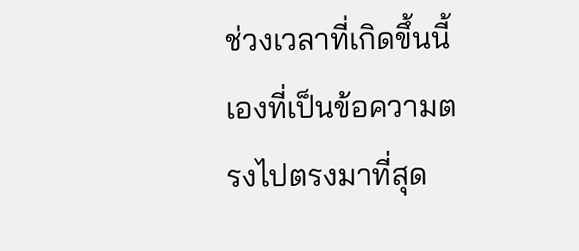ช่วงเวลาที่เกิดขึ้นนี้เองที่เป็นข้อความตรงไปตรงมาที่สุด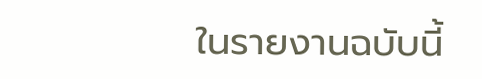ในรายงานฉบับนี้